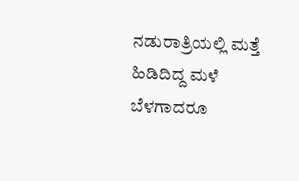ನಡುರಾತ್ರಿಯಲ್ಲಿ ಮತ್ತೆ ಹಿಡಿದಿದ್ದ ಮಳೆ ಬೆಳಗಾದರೂ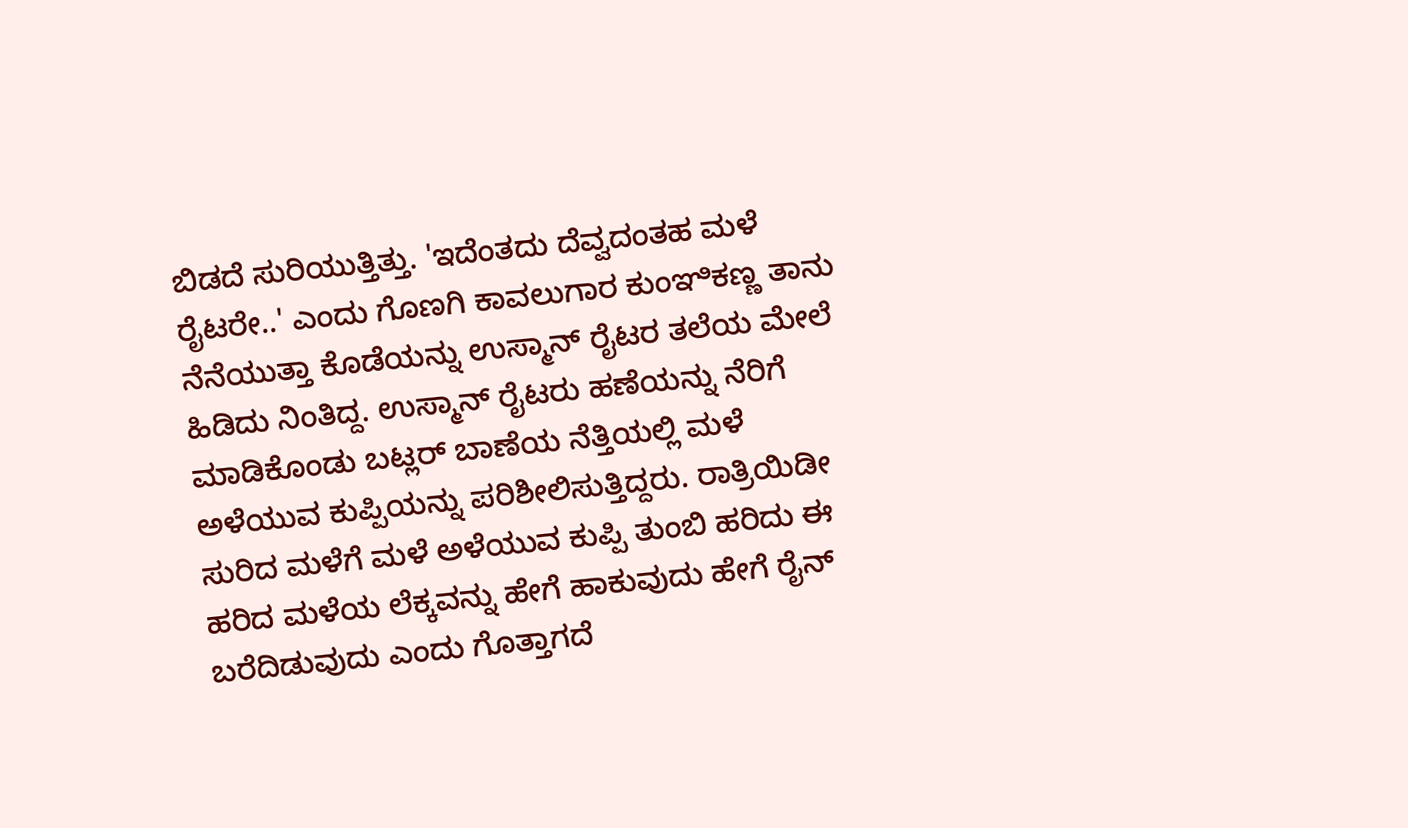ಬಿಡದೆ ಸುರಿಯುತ್ತಿತ್ತು. 'ಇದೆಂತದು ದೆವ್ವದಂತಹ ಮಳೆ ರೈಟರೇ..' ಎಂದು ಗೊಣಗಿ ಕಾವಲುಗಾರ ಕುಂಞಿಕಣ್ಣ ತಾನು ನೆನೆಯುತ್ತಾ ಕೊಡೆಯನ್ನು ಉಸ್ಮಾನ್ ರೈಟರ ತಲೆಯ ಮೇಲೆ ಹಿಡಿದು ನಿಂತಿದ್ದ. ಉಸ್ಮಾನ್ ರೈಟರು ಹಣೆಯನ್ನು ನೆರಿಗೆ ಮಾಡಿಕೊಂಡು ಬಟ್ಲರ್ ಬಾಣೆಯ ನೆತ್ತಿಯಲ್ಲಿ ಮಳೆ ಅಳೆಯುವ ಕುಪ್ಪಿಯನ್ನು ಪರಿಶೀಲಿಸುತ್ತಿದ್ದರು. ರಾತ್ರಿಯಿಡೀ ಸುರಿದ ಮಳೆಗೆ ಮಳೆ ಅಳೆಯುವ ಕುಪ್ಪಿ ತುಂಬಿ ಹರಿದು ಈ ಹರಿದ ಮಳೆಯ ಲೆಕ್ಕವನ್ನು ಹೇಗೆ ಹಾಕುವುದು ಹೇಗೆ ರೈನ್ ಬರೆದಿಡುವುದು ಎಂದು ಗೊತ್ತಾಗದೆ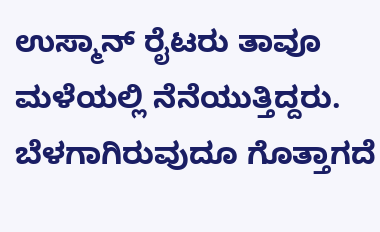ಉಸ್ಮಾನ್ ರೈಟರು ತಾವೂ ಮಳೆಯಲ್ಲಿ ನೆನೆಯುತ್ತಿದ್ದರು. ಬೆಳಗಾಗಿರುವುದೂ ಗೊತ್ತಾಗದೆ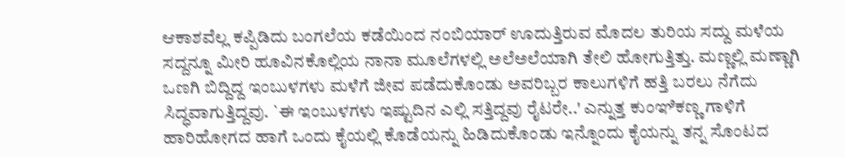ಆಕಾಶವೆಲ್ಲ ಕಪ್ಪಿಡಿದು ಬಂಗಲೆಯ ಕಡೆಯಿಂದ ನಂಬಿಯಾರ್ ಊದುತ್ತಿರುವ ಮೊದಲ ತುರಿಯ ಸದ್ದು ಮಳೆಯ ಸದ್ದನ್ನೂ ಮೀರಿ ಹೂವಿನಕೊಲ್ಲಿಯ ನಾನಾ ಮೂಲೆಗಳಲ್ಲಿ ಅಲೆಅಲೆಯಾಗಿ ತೇಲಿ ಹೋಗುತ್ತಿತ್ತು. ಮಣ್ಣಲ್ಲಿ ಮಣ್ಣಾಗಿ ಒಣಗಿ ಬಿದ್ದಿದ್ದ ಇಂಬುಳಗಳು ಮಳೆಗೆ ಜೀವ ಪಡೆದುಕೊಂಡು ಅವರಿಬ್ಬರ ಕಾಲುಗಳಿಗೆ ಹತ್ತಿ ಬರಲು ನೆಗೆದು ಸಿದ್ಧವಾಗುತ್ತಿದ್ದವು. `ಈ ಇಂಬುಳಗಳು ಇಷ್ಟುದಿನ ಎಲ್ಲಿ ಸತ್ತಿದ್ದವು ರೈಟರೇ..' ಎನ್ನುತ್ತ ಕುಂಞಿಕಣ್ಣ ಗಾಳಿಗೆ ಹಾರಿಹೋಗದ ಹಾಗೆ ಒಂದು ಕೈಯಲ್ಲಿ ಕೊಡೆಯನ್ನು ಹಿಡಿದುಕೊಂಡು ಇನ್ನೊಂದು ಕೈಯನ್ನು ತನ್ನ ಸೊಂಟದ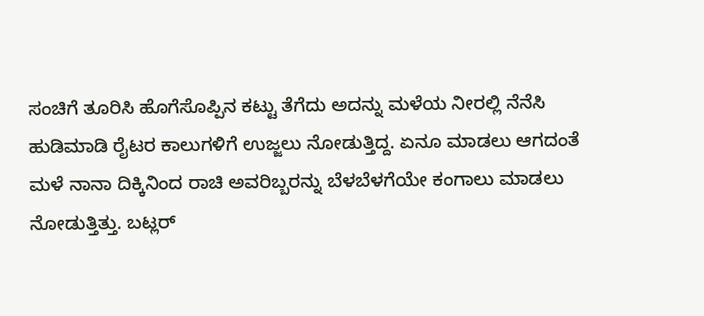ಸಂಚಿಗೆ ತೂರಿಸಿ ಹೊಗೆಸೊಪ್ಪಿನ ಕಟ್ಟು ತೆಗೆದು ಅದನ್ನು ಮಳೆಯ ನೀರಲ್ಲಿ ನೆನೆಸಿ ಹುಡಿಮಾಡಿ ರೈಟರ ಕಾಲುಗಳಿಗೆ ಉಜ್ಜಲು ನೋಡುತ್ತಿದ್ದ. ಏನೂ ಮಾಡಲು ಆಗದಂತೆ ಮಳೆ ನಾನಾ ದಿಕ್ಕಿನಿಂದ ರಾಚಿ ಅವರಿಬ್ಬರನ್ನು ಬೆಳಬೆಳಗೆಯೇ ಕಂಗಾಲು ಮಾಡಲು ನೋಡುತ್ತಿತ್ತು. ಬಟ್ಲರ್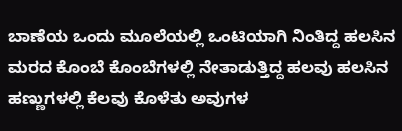ಬಾಣೆಯ ಒಂದು ಮೂಲೆಯಲ್ಲಿ ಒಂಟಿಯಾಗಿ ನಿಂತಿದ್ದ ಹಲಸಿನ ಮರದ ಕೊಂಬೆ ಕೊಂಬೆಗಳಲ್ಲಿ ನೇತಾಡುತ್ತಿದ್ದ ಹಲವು ಹಲಸಿನ ಹಣ್ಣುಗಳಲ್ಲಿ ಕೆಲವು ಕೊಳೆತು ಅವುಗಳ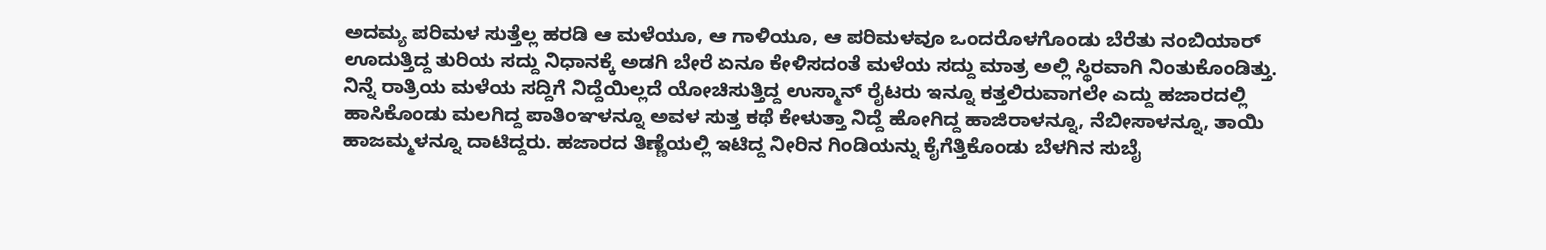ಅದಮ್ಯ ಪರಿಮಳ ಸುತ್ತೆಲ್ಲ ಹರಡಿ ಆ ಮಳೆಯೂ, ಆ ಗಾಳಿಯೂ, ಆ ಪರಿಮಳವೂ ಒಂದರೊಳಗೊಂಡು ಬೆರೆತು ನಂಬಿಯಾರ್ ಊದುತ್ತಿದ್ದ ತುರಿಯ ಸದ್ದು ನಿಧಾನಕ್ಕೆ ಅಡಗಿ ಬೇರೆ ಏನೂ ಕೇಳಿಸದಂತೆ ಮಳೆಯ ಸದ್ದು ಮಾತ್ರ ಅಲ್ಲಿ ಸ್ಥಿರವಾಗಿ ನಿಂತುಕೊಂಡಿತ್ತು.
ನಿನ್ನೆ ರಾತ್ರಿಯ ಮಳೆಯ ಸದ್ದಿಗೆ ನಿದ್ದೆಯಿಲ್ಲದೆ ಯೋಚಿಸುತ್ತಿದ್ದ ಉಸ್ಮಾನ್ ರೈಟರು ಇನ್ನೂ ಕತ್ತಲಿರುವಾಗಲೇ ಎದ್ದು ಹಜಾರದಲ್ಲಿ ಹಾಸಿಕೊಂಡು ಮಲಗಿದ್ದ ಪಾತಿಂಞಳನ್ನೂ ಅವಳ ಸುತ್ತ ಕಥೆ ಕೇಳುತ್ತಾ ನಿದ್ದೆ ಹೋಗಿದ್ದ ಹಾಜಿರಾಳನ್ನೂ, ನೆಬೀಸಾಳನ್ನೂ, ತಾಯಿ ಹಾಜಮ್ಮಳನ್ನೂ ದಾಟಿದ್ದರು. ಹಜಾರದ ತಿಣ್ಣೆಯಲ್ಲಿ ಇಟಿದ್ದ ನೀರಿನ ಗಿಂಡಿಯನ್ನು ಕೈಗೆತ್ತಿಕೊಂಡು ಬೆಳಗಿನ ಸುಬೈ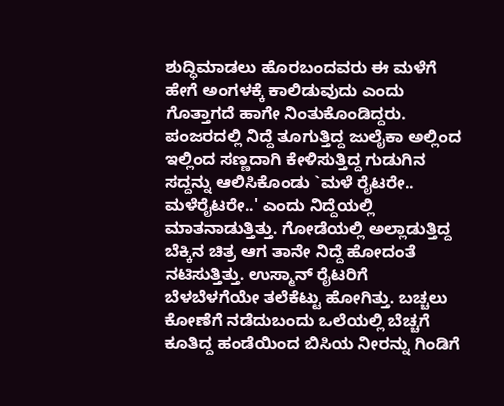ಶುದ್ಧಿಮಾಡಲು ಹೊರಬಂದವರು ಈ ಮಳೆಗೆ ಹೇಗೆ ಅಂಗಳಕ್ಕೆ ಕಾಲಿಡುವುದು ಎಂದು ಗೊತ್ತಾಗದೆ ಹಾಗೇ ನಿಂತುಕೊಂಡಿದ್ದರು. ಪಂಜರದಲ್ಲಿ ನಿದ್ದೆ ತೂಗುತ್ತಿದ್ದ ಜುಲೈಕಾ ಅಲ್ಲಿಂದ ಇಲ್ಲಿಂದ ಸಣ್ಣದಾಗಿ ಕೇಳಿಸುತ್ತಿದ್ದ ಗುಡುಗಿನ ಸದ್ದನ್ನು ಆಲಿಸಿಕೊಂಡು `ಮಳೆ ರೈಟರೇ.. ಮಳೆರೈಟರೇ..' ಎಂದು ನಿದ್ದೆಯಲ್ಲಿ ಮಾತನಾಡುತ್ತಿತ್ತು. ಗೋಡೆಯಲ್ಲಿ ಅಲ್ಲಾಡುತ್ತಿದ್ದ ಬೆಕ್ಕಿನ ಚಿತ್ರ ಆಗ ತಾನೇ ನಿದ್ದೆ ಹೋದಂತೆ ನಟಿಸುತ್ತಿತ್ತು. ಉಸ್ಮಾನ್ ರೈಟರಿಗೆ ಬೆಳಬೆಳಗೆಯೇ ತಲೆಕೆಟ್ಟು ಹೋಗಿತ್ತು. ಬಚ್ಚಲು ಕೋಣೆಗೆ ನಡೆದುಬಂದು ಒಲೆಯಲ್ಲಿ ಬೆಚ್ಚಗೆ ಕೂತಿದ್ದ ಹಂಡೆಯಿಂದ ಬಿಸಿಯ ನೀರನ್ನು ಗಿಂಡಿಗೆ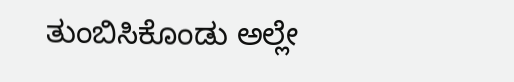ತುಂಬಿಸಿಕೊಂಡು ಅಲ್ಲೇ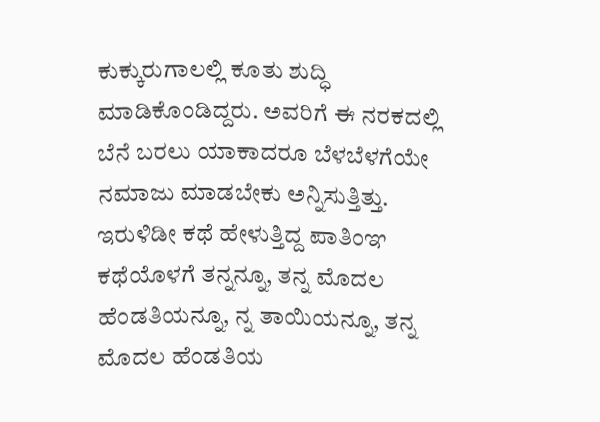ಕುಕ್ಕುರುಗಾಲಲ್ಲಿ ಕೂತು ಶುದ್ಧಿ ಮಾಡಿಕೊಂಡಿದ್ದರು. ಅವರಿಗೆ ಈ ನರಕದಲ್ಲಿ ಬೆನೆ ಬರಲು ಯಾಕಾದರೂ ಬೆಳಬೆಳಗೆಯೇ ನಮಾಜು ಮಾಡಬೇಕು ಅನ್ನಿಸುತ್ತಿತ್ತು. ಇರುಳಿಡೀ ಕಥೆ ಹೇಳುತ್ತಿದ್ದ ಪಾತಿಂಞ ಕಥೆಯೊಳಗೆ ತನ್ನನ್ನೂ, ತನ್ನ ಮೊದಲ ಹೆಂಡತಿಯನ್ನೂ, ನ್ನ ತಾಯಿಯನ್ನೂ, ತನ್ನ ಮೊದಲ ಹೆಂಡತಿಯ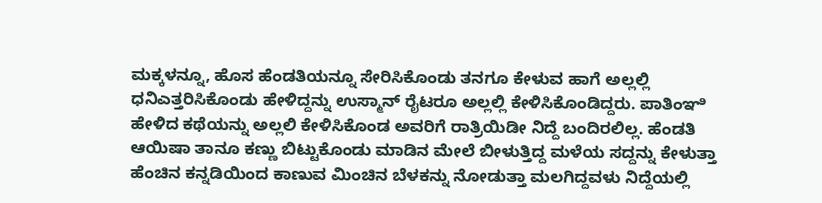ಮಕ್ಕಳನ್ನೂ, ಹೊಸ ಹೆಂಡತಿಯನ್ನೂ ಸೇರಿಸಿಕೊಂಡು ತನಗೂ ಕೇಳುವ ಹಾಗೆ ಅಲ್ಲಲ್ಲಿ ಧನಿಎತ್ತರಿಸಿಕೊಂಡು ಹೇಳಿದ್ದನ್ನು ಉಸ್ಮಾನ್ ರೈಟರೂ ಅಲ್ಲಲ್ಲಿ ಕೇಳಿಸಿಕೊಂಡಿದ್ದರು. ಪಾತಿಂಞಿ ಹೇಳಿದ ಕಥೆಯನ್ನು ಅಲ್ಲಲಿ ಕೇಳಿಸಿಕೊಂಡ ಅವರಿಗೆ ರಾತ್ರಿಯಿಡೀ ನಿದ್ದೆ ಬಂದಿರಲಿಲ್ಲ. ಹೆಂಡತಿ ಆಯಿಷಾ ತಾನೂ ಕಣ್ಣು ಬಿಟ್ಟುಕೊಂಡು ಮಾಡಿನ ಮೇಲೆ ಬೀಳುತ್ತಿದ್ದ ಮಳೆಯ ಸದ್ದನ್ನು ಕೇಳುತ್ತಾ ಹೆಂಚಿನ ಕನ್ನಡಿಯಿಂದ ಕಾಣುವ ಮಿಂಚಿನ ಬೆಳಕನ್ನು ನೋಡುತ್ತಾ ಮಲಗಿದ್ದವಳು ನಿದ್ದೆಯಲ್ಲಿ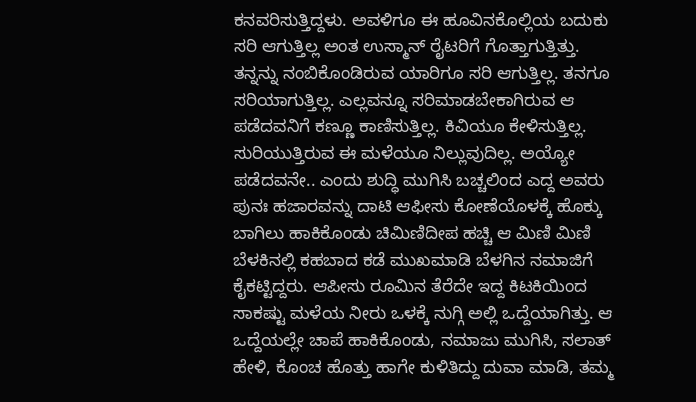ಕನವರಿಸುತ್ತಿದ್ದಳು. ಅವಳಿಗೂ ಈ ಹೂವಿನಕೊಲ್ಲಿಯ ಬದುಕು ಸರಿ ಆಗುತ್ತಿಲ್ಲ ಅಂತ ಉಸ್ಮಾನ್ ರೈಟರಿಗೆ ಗೊತ್ತಾಗುತ್ತಿತ್ತು. ತನ್ನನ್ನು ನಂಬಿಕೊಂಡಿರುವ ಯಾರಿಗೂ ಸರಿ ಆಗುತ್ತಿಲ್ಲ. ತನಗೂ ಸರಿಯಾಗುತ್ತಿಲ್ಲ. ಎಲ್ಲವನ್ನೂ ಸರಿಮಾಡಬೇಕಾಗಿರುವ ಆ ಪಡೆದವನಿಗೆ ಕಣ್ಣೂ ಕಾಣಿಸುತ್ತಿಲ್ಲ. ಕಿವಿಯೂ ಕೇಳಿಸುತ್ತಿಲ್ಲ. ಸುರಿಯುತ್ತಿರುವ ಈ ಮಳೆಯೂ ನಿಲ್ಲುವುದಿಲ್ಲ. ಅಯ್ಯೋ ಪಡೆದವನೇ.. ಎಂದು ಶುದ್ಧಿ ಮುಗಿಸಿ ಬಚ್ಚಲಿಂದ ಎದ್ದ ಅವರು ಪುನಃ ಹಜಾರವನ್ನು ದಾಟಿ ಆಫೀಸು ಕೋಣೆಯೊಳಕ್ಕೆ ಹೊಕ್ಕು ಬಾಗಿಲು ಹಾಕಿಕೊಂಡು ಚಿಮಿಣಿದೀಪ ಹಚ್ಚಿ ಆ ಮಿಣಿ ಮಿಣಿ ಬೆಳಕಿನಲ್ಲಿ ಕಹಬಾದ ಕಡೆ ಮುಖಮಾಡಿ ಬೆಳಗಿನ ನಮಾಜಿಗೆ ಕೈಕಟ್ಟಿದ್ದರು. ಆಪೀಸು ರೂಮಿನ ತೆರೆದೇ ಇದ್ದ ಕಿಟಕಿಯಿಂದ ಸಾಕಷ್ಟು ಮಳೆಯ ನೀರು ಒಳಕ್ಕೆ ನುಗ್ಗಿ ಅಲ್ಲಿ ಒದ್ದೆಯಾಗಿತ್ತು. ಆ ಒದ್ದೆಯಲ್ಲೇ ಚಾಪೆ ಹಾಕಿಕೊಂಡು, ನಮಾಜು ಮುಗಿಸಿ, ಸಲಾತ್ ಹೇಳಿ, ಕೊಂಚ ಹೊತ್ತು ಹಾಗೇ ಕುಳಿತಿದ್ದು ದುವಾ ಮಾಡಿ, ತಮ್ಮ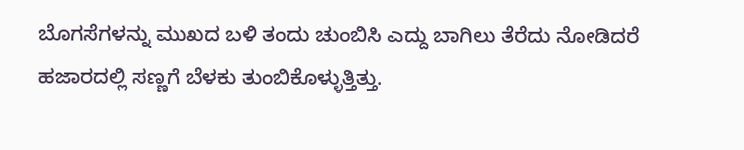ಬೊಗಸೆಗಳನ್ನು ಮುಖದ ಬಳಿ ತಂದು ಚುಂಬಿಸಿ ಎದ್ದು ಬಾಗಿಲು ತೆರೆದು ನೋಡಿದರೆ ಹಜಾರದಲ್ಲಿ ಸಣ್ಣಗೆ ಬೆಳಕು ತುಂಬಿಕೊಳ್ಳುತ್ತಿತ್ತು.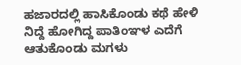ಹಜಾರದಲ್ಲಿ ಹಾಸಿಕೊಂಡು ಕಥೆ ಹೇಳಿ ನಿದ್ದೆ ಹೋಗಿದ್ದ ಪಾತಿಂಞಳ ಎದೆಗೆ ಆತುಕೊಂಡು ಮಗಳು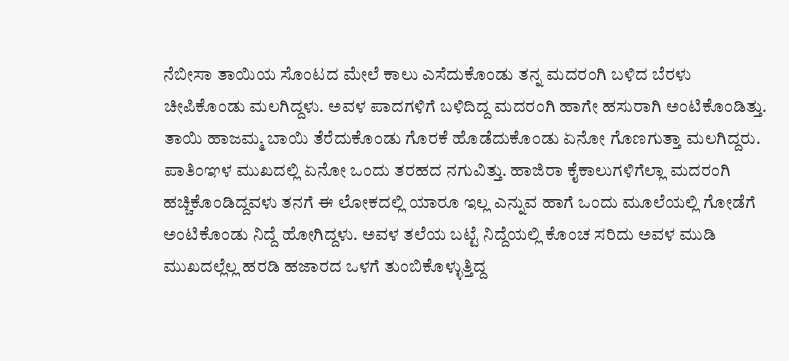ನೆಬೀಸಾ ತಾಯಿಯ ಸೊಂಟದ ಮೇಲೆ ಕಾಲು ಎಸೆದುಕೊಂಡು ತನ್ನ ಮದರಂಗಿ ಬಳಿದ ಬೆರಳು ಚೀಪಿಕೊಂಡು ಮಲಗಿದ್ದಳು. ಅವಳ ಪಾದಗಳಿಗೆ ಬಳಿದಿದ್ದ ಮದರಂಗಿ ಹಾಗೇ ಹಸುರಾಗಿ ಅಂಟಿಕೊಂಡಿತ್ತು. ತಾಯಿ ಹಾಜಮ್ಮ ಬಾಯಿ ತೆರೆದುಕೊಂಡು ಗೊರಕೆ ಹೊಡೆದುಕೊಂಡು ಏನೋ ಗೊಣಗುತ್ತಾ ಮಲಗಿದ್ದರು. ಪಾತಿಂಞಳ ಮುಖದಲ್ಲಿ ಏನೋ ಒಂದು ತರಹದ ನಗುವಿತ್ತು. ಹಾಜಿರಾ ಕೈಕಾಲುಗಳಿಗೆಲ್ಲಾ ಮದರಂಗಿ ಹಚ್ಚಿಕೊಂಡಿದ್ದವಳು ತನಗೆ ಈ ಲೋಕದಲ್ಲಿ ಯಾರೂ ಇಲ್ಲ ಎನ್ನುವ ಹಾಗೆ ಒಂದು ಮೂಲೆಯಲ್ಲಿ ಗೋಡೆಗೆ ಅಂಟಿಕೊಂಡು ನಿದ್ದೆ ಹೋಗಿದ್ದಳು. ಅವಳ ತಲೆಯ ಬಟ್ಟೆ ನಿದ್ದೆಯಲ್ಲಿ ಕೊಂಚ ಸರಿದು ಅವಳ ಮುಡಿ ಮುಖದಲ್ಲೆಲ್ಲ ಹರಡಿ ಹಜಾರದ ಒಳಗೆ ತುಂಬಿಕೊಳ್ಳುತ್ತಿದ್ದ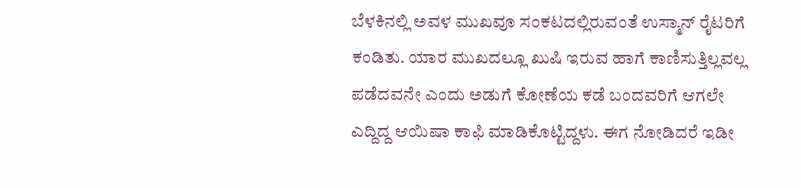ಬೆಳಕಿನಲ್ಲಿ ಅವಳ ಮುಖವೂ ಸಂಕಟದಲ್ಲಿರುವಂತೆ ಉಸ್ಮಾನ್ ರೈಟರಿಗೆ ಕಂಡಿತು. ಯಾರ ಮುಖದಲ್ಲೂ ಖುಷಿ ಇರುವ ಹಾಗೆ ಕಾಣಿಸುತ್ತಿಲ್ಲವಲ್ಲ ಪಡೆದವನೇ ಎಂದು ಅಡುಗೆ ಕೋಣೆಯ ಕಡೆ ಬಂದವರಿಗೆ ಆಗಲೇ ಎದ್ದಿದ್ದ ಆಯಿಷಾ ಕಾಫಿ ಮಾಡಿಕೊಟ್ಟಿದ್ದಳು. ಈಗ ನೋಡಿದರೆ ಇಡೀ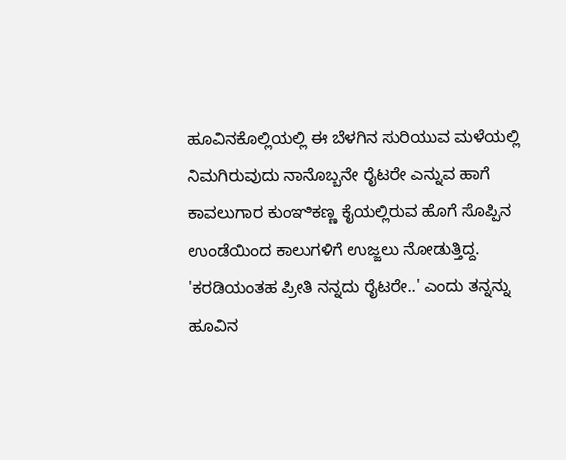ಹೂವಿನಕೊಲ್ಲಿಯಲ್ಲಿ ಈ ಬೆಳಗಿನ ಸುರಿಯುವ ಮಳೆಯಲ್ಲಿ ನಿಮಗಿರುವುದು ನಾನೊಬ್ಬನೇ ರೈಟರೇ ಎನ್ನುವ ಹಾಗೆ ಕಾವಲುಗಾರ ಕುಂಞಿಕಣ್ಣ ಕೈಯಲ್ಲಿರುವ ಹೊಗೆ ಸೊಪ್ಪಿನ ಉಂಡೆಯಿಂದ ಕಾಲುಗಳಿಗೆ ಉಜ್ಜಲು ನೋಡುತ್ತಿದ್ದ. 'ಕರಡಿಯಂತಹ ಪ್ರೀತಿ ನನ್ನದು ರೈಟರೇ..' ಎಂದು ತನ್ನನ್ನು ಹೂವಿನ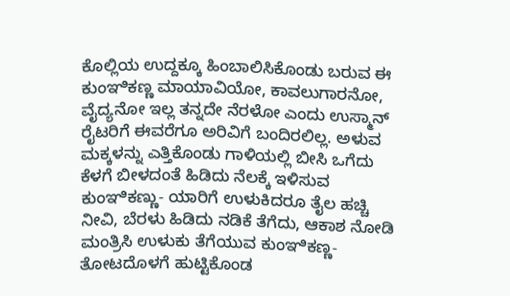ಕೊಲ್ಲಿಯ ಉದ್ದಕ್ಕೂ ಹಿಂಬಾಲಿಸಿಕೊಂಡು ಬರುವ ಈ ಕುಂಞಿಕಣ್ಣ ಮಾಯಾವಿಯೋ, ಕಾವಲುಗಾರನೋ, ವೈದ್ಯನೋ ಇಲ್ಲ ತನ್ನದೇ ನೆರಳೋ ಎಂದು ಉಸ್ಮಾನ್ ರೈಟರಿಗೆ ಈವರೆಗೂ ಅರಿವಿಗೆ ಬಂದಿರಲಿಲ್ಲ. ಅಳುವ ಮಕ್ಕಳನ್ನು ಎತ್ತಿಕೊಂಡು ಗಾಳಿಯಲ್ಲಿ ಬೀಸಿ ಒಗೆದು ಕೆಳಗೆ ಬೀಳದಂತೆ ಹಿಡಿದು ನೆಲಕ್ಕೆ ಇಳಿಸುವ ಕುಂಞಿಕಣ್ಣು- ಯಾರಿಗೆ ಉಳುಕಿದರೂ ತೈಲ ಹಚ್ಚಿ ನೀವಿ, ಬೆರಳು ಹಿಡಿದು ನಡಿಕೆ ತೆಗೆದು, ಆಕಾಶ ನೋಡಿ ಮಂತ್ರಿಸಿ ಉಳುಕು ತೆಗೆಯುವ ಕುಂಞಿಕಣ್ಣ- ತೋಟದೊಳಗೆ ಹುಟ್ಟಿಕೊಂಡ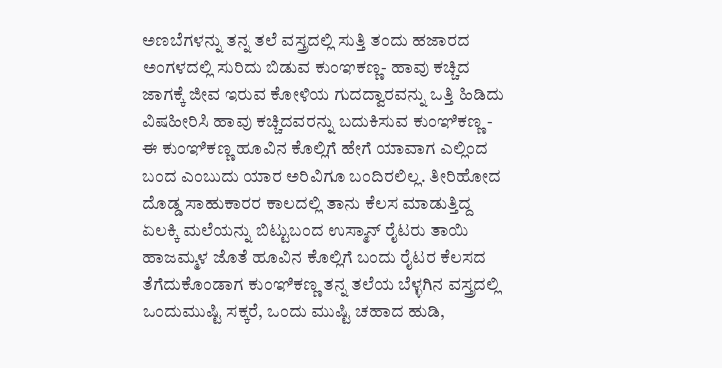ಅಣಬೆಗಳನ್ನು ತನ್ನ ತಲೆ ವಸ್ತ್ರದಲ್ಲಿ ಸುತ್ತಿ ತಂದು ಹಜಾರದ ಅಂಗಳದಲ್ಲಿ ಸುರಿದು ಬಿಡುವ ಕುಂಞಕಣ್ಣ- ಹಾವು ಕಚ್ಚಿದ ಜಾಗಕ್ಕೆ ಜೀವ ಇರುವ ಕೋಳಿಯ ಗುದದ್ವಾರವನ್ನು ಒತ್ತಿ ಹಿಡಿದು ವಿಷಹೀರಿಸಿ ಹಾವು ಕಚ್ಚಿದವರನ್ನು ಬದುಕಿಸುವ ಕುಂಞಿಕಣ್ಣ - ಈ ಕುಂಞಿಕಣ್ಣ ಹೂವಿನ ಕೊಲ್ಲಿಗೆ ಹೇಗೆ ಯಾವಾಗ ಎಲ್ಲಿಂದ ಬಂದ ಎಂಬುದು ಯಾರ ಅರಿವಿಗೂ ಬಂದಿರಲಿಲ್ಲ. ತೀರಿಹೋದ ದೊಡ್ಡ ಸಾಹುಕಾರರ ಕಾಲದಲ್ಲಿ ತಾನು ಕೆಲಸ ಮಾಡುತ್ತಿದ್ದ ಏಲಕ್ಕಿ ಮಲೆಯನ್ನು ಬಿಟ್ಟುಬಂದ ಉಸ್ಮಾನ್ ರೈಟರು ತಾಯಿ ಹಾಜಮ್ಮಳ ಜೊತೆ ಹೂವಿನ ಕೊಲ್ಲಿಗೆ ಬಂದು ರೈಟರ ಕೆಲಸದ ತೆಗೆದುಕೊಂಡಾಗ ಕುಂಞಿಕಣ್ಣ ತನ್ನ ತಲೆಯ ಬೆಳ್ಳಗಿನ ವಸ್ತ್ರದಲ್ಲಿ ಒಂದುಮುಷ್ಟಿ ಸಕ್ಕರೆ, ಒಂದು ಮುಷ್ಟಿ ಚಹಾದ ಹುಡಿ,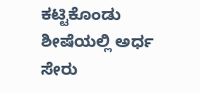ಕಟ್ಟಿಕೊಂಡು ಶೀಷೆಯಲ್ಲಿ ಅರ್ಧ ಸೇರು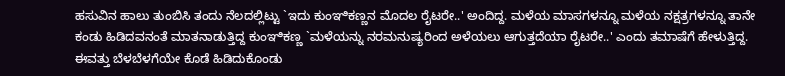ಹಸುವಿನ ಹಾಲು ತುಂಬಿಸಿ ತಂದು ನೆಲದಲ್ಲಿಟ್ಟು `ಇದು ಕುಂಞಿಕಣ್ಣನ ಮೊದಲ ರೈಟರೇ..' ಅಂದಿದ್ದ. ಮಳೆಯ ಮಾಸಗಳನ್ನೂ ಮಳೆಯ ನಕ್ಷತ್ರಗಳನ್ನೂ ತಾನೇ ಕಂಡು ಹಿಡಿದವನಂತೆ ಮಾತನಾಡುತ್ತಿದ್ದ ಕುಂಞಿಕಣ್ಣ `ಮಳೆಯನ್ನು ನರಮನುಷ್ಯರಿಂದ ಅಳೆಯಲು ಆಗುತ್ತದೆಯಾ ರೈಟರೇ..' ಎಂದು ತಮಾಷೆಗೆ ಹೇಳುತ್ತಿದ್ದ. ಈವತ್ತು ಬೆಳಬೆಳಗೆಯೇ ಕೊಡೆ ಹಿಡಿದುಕೊಂಡು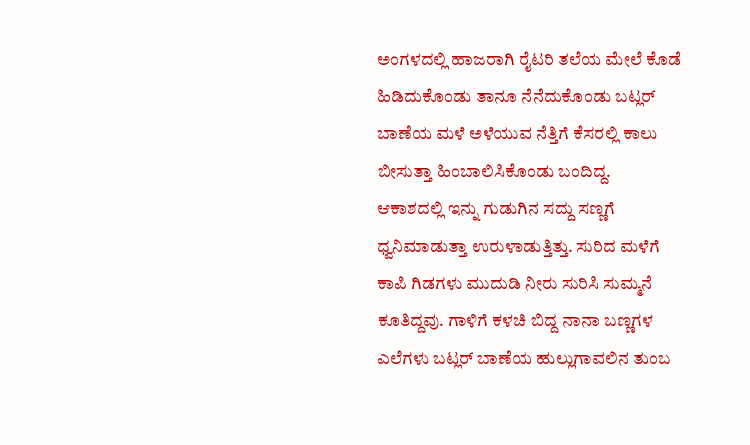ಅಂಗಳದಲ್ಲಿ ಹಾಜರಾಗಿ ರೈಟರಿ ತಲೆಯ ಮೇಲೆ ಕೊಡೆ ಹಿಡಿದುಕೊಂಡು ತಾನೂ ನೆನೆದುಕೊಂಡು ಬಟ್ಲರ್ ಬಾಣೆಯ ಮಳೆ ಅಳೆಯುವ ನೆತ್ತಿಗೆ ಕೆಸರಲ್ಲಿ ಕಾಲು ಬೀಸುತ್ತಾ ಹಿಂಬಾಲಿಸಿಕೊಂಡು ಬಂದಿದ್ದ.
ಆಕಾಶದಲ್ಲಿ ಇನ್ನು ಗುಡುಗಿನ ಸದ್ದು ಸಣ್ಣಗೆ ಧ್ವನಿಮಾಡುತ್ತಾ ಉರುಳಾಡುತ್ತಿತ್ತು. ಸುರಿದ ಮಳೆಗೆ ಕಾಪಿ ಗಿಡಗಳು ಮುದುಡಿ ನೀರು ಸುರಿಸಿ ಸುಮ್ಮನೆ ಕೂತಿದ್ದವು. ಗಾಳಿಗೆ ಕಳಚಿ ಬಿದ್ದ ನಾನಾ ಬಣ್ಣಗಳ ಎಲೆಗಳು ಬಟ್ಲರ್ ಬಾಣೆಯ ಹುಲ್ಲುಗಾವಲಿನ ತುಂಬ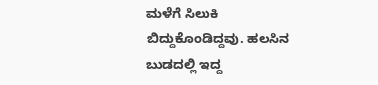ಮಳೆಗೆ ಸಿಲುಕಿ ಬಿದ್ದುಕೊಂಡಿದ್ದವು. ಹಲಸಿನ ಬುಡದಲ್ಲಿ ಇದ್ದ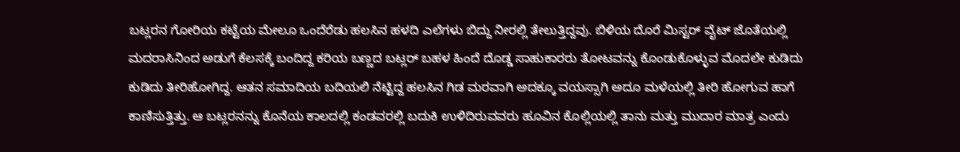ಬಟ್ಲರನ ಗೋರಿಯ ಕಟ್ಟೆಯ ಮೇಲೂ ಒಂದೆರೆಡು ಹಲಸಿನ ಹಳದಿ ಎಲೆಗಳು ಬಿದ್ದು ನೀರಲ್ಲಿ ತೇಲುತ್ತಿದ್ದವು. ಬಿಳಿಯ ದೊರೆ ಮಿಸ್ಟರ್ ವೈಟ್ ಜೊತೆಯಲ್ಲಿ ಮದರಾಸಿನಿಂದ ಅಡುಗೆ ಕೆಲಸಕ್ಕೆ ಬಂದಿದ್ದ ಕರಿಯ ಬಣ್ಣದ ಬಟ್ಲರ್ ಬಹಳ ಹಿಂದೆ ದೊಡ್ಡ ಸಾಹುಕಾರರು ತೋಟವನ್ನು ಕೊಂಡುಕೊಳ್ಳುವ ಮೊದಲೇ ಕುಡಿದು ಕುಡಿದು ತೀರಿಹೋಗಿದ್ದ. ಆತನ ಸಮಾದಿಯ ಬದಿಯಲಿ ನೆಟ್ಟಿದ್ದ ಹಲಸಿನ ಗಿಡ ಮರವಾಗಿ ಅದಕ್ಕೂ ವಯಸ್ಸಾಗಿ ಅದೂ ಮಳೆಯಲ್ಲಿ ತೀರಿ ಹೋಗುವ ಹಾಗೆ ಕಾಣಿಸುತ್ತಿತ್ತು. ಆ ಬಟ್ಲರನನ್ನು ಕೊನೆಯ ಕಾಲದಲ್ಲಿ ಕಂಡವರಲ್ಲಿ ಬದುಕಿ ಉಳಿದಿರುವವರು ಹೂವಿನ ಕೊಲ್ಲಿಯಲ್ಲಿ ತಾನು ಮತ್ತು ಮುದಾರ ಮಾತ್ರ ಎಂದು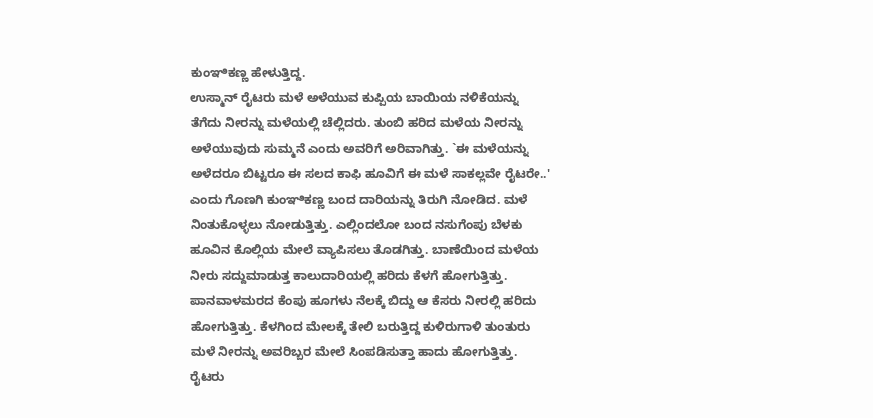ಕುಂಞಿಕಣ್ಣ ಹೇಳುತ್ತಿದ್ದ.
ಉಸ್ಮಾನ್ ರೈಟರು ಮಳೆ ಅಳೆಯುವ ಕುಪ್ಪಿಯ ಬಾಯಿಯ ನಳಿಕೆಯನ್ನು ತೆಗೆದು ನೀರನ್ನು ಮಳೆಯಲ್ಲಿ ಚೆಲ್ಲಿದರು. ತುಂಬಿ ಹರಿದ ಮಳೆಯ ನೀರನ್ನು ಅಳೆಯುವುದು ಸುಮ್ಮನೆ ಎಂದು ಅವರಿಗೆ ಅರಿವಾಗಿತ್ತು. `ಈ ಮಳೆಯನ್ನು ಅಳೆದರೂ ಬಿಟ್ಟರೂ ಈ ಸಲದ ಕಾಫಿ ಹೂವಿಗೆ ಈ ಮಳೆ ಸಾಕಲ್ಲವೇ ರೈಟರೇ..' ಎಂದು ಗೊಣಗಿ ಕುಂಞಿಕಣ್ಣ ಬಂದ ದಾರಿಯನ್ನು ತಿರುಗಿ ನೋಡಿದ. ಮಳೆ ನಿಂತುಕೊಳ್ಳಲು ನೋಡುತ್ತಿತ್ತು. ಎಲ್ಲಿಂದಲೋ ಬಂದ ನಸುಗೆಂಪು ಬೆಳಕು ಹೂವಿನ ಕೊಲ್ಲಿಯ ಮೇಲೆ ವ್ಯಾಪಿಸಲು ತೊಡಗಿತ್ತು. ಬಾಣೆಯಿಂದ ಮಳೆಯ ನೀರು ಸದ್ದುಮಾಡುತ್ತ ಕಾಲುದಾರಿಯಲ್ಲಿ ಹರಿದು ಕೆಳಗೆ ಹೋಗುತ್ತಿತ್ತು. ಪಾನವಾಳಮರದ ಕೆಂಪು ಹೂಗಳು ನೆಲಕ್ಕೆ ಬಿದ್ದು ಆ ಕೆಸರು ನೀರಲ್ಲಿ ಹರಿದು ಹೋಗುತ್ತಿತ್ತು. ಕೆಳಗಿಂದ ಮೇಲಕ್ಕೆ ತೇಲಿ ಬರುತ್ತಿದ್ದ ಕುಳಿರುಗಾಳಿ ತುಂತುರು ಮಳೆ ನೀರನ್ನು ಅವರಿಬ್ಬರ ಮೇಲೆ ಸಿಂಪಡಿಸುತ್ತಾ ಹಾದು ಹೋಗುತ್ತಿತ್ತು. ರೈಟರು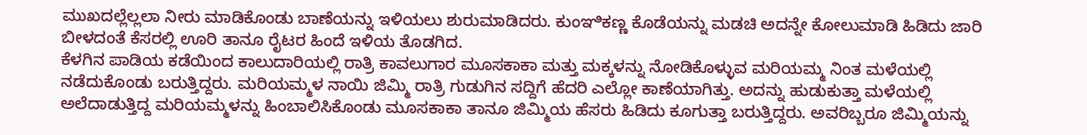ಮುಖದಲ್ಲೆಲ್ಲಲಾ ನೀರು ಮಾಡಿಕೊಂಡು ಬಾಣೆಯನ್ನು ಇಳಿಯಲು ಶುರುಮಾಡಿದರು. ಕುಂಞಿಕಣ್ಣ ಕೊಡೆಯನ್ನು ಮಡಚಿ ಅದನ್ನೇ ಕೋಲುಮಾಡಿ ಹಿಡಿದು ಜಾರಿ ಬೀಳದಂತೆ ಕೆಸರಲ್ಲಿ ಊರಿ ತಾನೂ ರೈಟರ ಹಿಂದೆ ಇಳಿಯ ತೊಡಗಿದ.
ಕೆಳಗಿನ ಪಾಡಿಯ ಕಡೆಯಿಂದ ಕಾಲುದಾರಿಯಲ್ಲಿ ರಾತ್ರಿ ಕಾವಲುಗಾರ ಮೂಸಕಾಕಾ ಮತ್ತು ಮಕ್ಕಳನ್ನು ನೋಡಿಕೊಳ್ಳುವ ಮರಿಯಮ್ಮ ನಿಂತ ಮಳೆಯಲ್ಲಿ ನಡೆದುಕೊಂಡು ಬರುತ್ತಿದ್ದರು. ಮರಿಯಮ್ಮಳ ನಾಯಿ ಜಿಮ್ಮಿ ರಾತ್ರಿ ಗುಡುಗಿನ ಸದ್ದಿಗೆ ಹೆದರಿ ಎಲ್ಲೋ ಕಾಣೆಯಾಗಿತ್ತು. ಅದನ್ನು ಹುಡುಕುತ್ತಾ ಮಳೆಯಲ್ಲಿ ಅಲೆದಾಡುತ್ತಿದ್ದ ಮರಿಯಮ್ಮಳನ್ನು ಹಿಂಬಾಲಿಸಿಕೊಂಡು ಮೂಸಕಾಕಾ ತಾನೂ ಜಿಮ್ಮಿಯ ಹೆಸರು ಹಿಡಿದು ಕೂಗುತ್ತಾ ಬರುತ್ತಿದ್ದರು. ಅವರಿಬ್ಬರೂ ಜಿಮ್ಮಿಯನ್ನು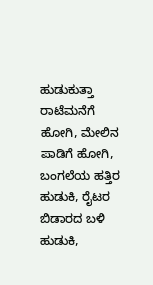ಹುಡುಕುತ್ತಾ ರಾಟೆಮನೆಗೆ ಹೋಗಿ, ಮೇಲಿನ ಪಾಡಿಗೆ ಹೋಗಿ, ಬಂಗಲೆಯ ಹತ್ತಿರ ಹುಡುಕಿ, ರೈಟರ ಬಿಡಾರದ ಬಳಿ ಹುಡುಕಿ,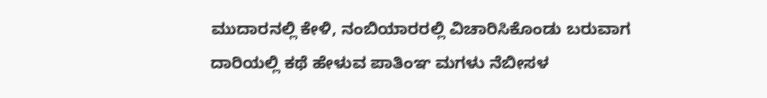ಮುದಾರನಲ್ಲಿ ಕೇಳಿ, ನಂಬಿಯಾರರಲ್ಲಿ ವಿಚಾರಿಸಿಕೊಂಡು ಬರುವಾಗ ದಾರಿಯಲ್ಲಿ ಕಥೆ ಹೇಳುವ ಪಾತಿಂಞ ಮಗಳು ನೆಬೀಸಳ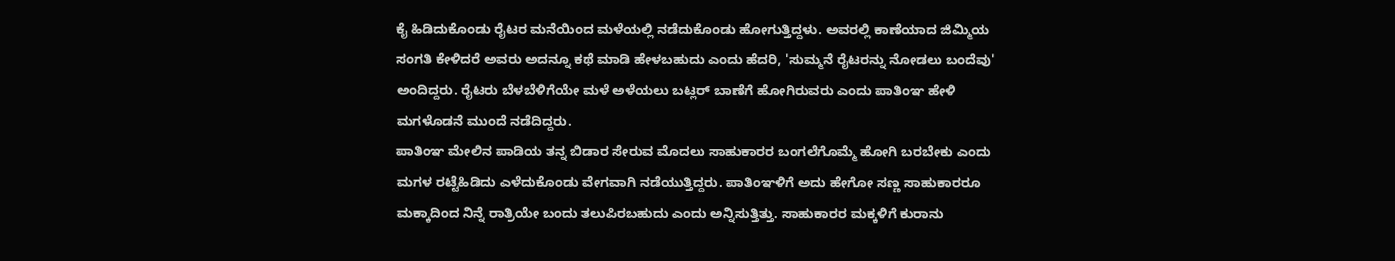ಕೈ ಹಿಡಿದುಕೊಂಡು ರೈಟರ ಮನೆಯಿಂದ ಮಳೆಯಲ್ಲಿ ನಡೆದುಕೊಂಡು ಹೋಗುತ್ತಿದ್ದಳು. ಅವರಲ್ಲಿ ಕಾಣೆಯಾದ ಜಿಮ್ಮಿಯ ಸಂಗತಿ ಕೇಳಿದರೆ ಅವರು ಅದನ್ನೂ ಕಥೆ ಮಾಡಿ ಹೇಳಬಹುದು ಎಂದು ಹೆದರಿ, 'ಸುಮ್ಮನೆ ರೈಟರನ್ನು ನೋಡಲು ಬಂದೆವು' ಅಂದಿದ್ದರು. ರೈಟರು ಬೆಳಬೆಳಿಗೆಯೇ ಮಳೆ ಅಳೆಯಲು ಬಟ್ಲರ್ ಬಾಣೆಗೆ ಹೋಗಿರುವರು ಎಂದು ಪಾತಿಂಞ ಹೇಳಿ ಮಗಳೊಡನೆ ಮುಂದೆ ನಡೆದಿದ್ದರು.
ಪಾತಿಂಞ ಮೇಲಿನ ಪಾಡಿಯ ತನ್ನ ಬಿಡಾರ ಸೇರುವ ಮೊದಲು ಸಾಹುಕಾರರ ಬಂಗಲೆಗೊಮ್ಮೆ ಹೋಗಿ ಬರಬೇಕು ಎಂದು ಮಗಳ ರಟ್ಟೆಹಿಡಿದು ಎಳೆದುಕೊಂಡು ವೇಗವಾಗಿ ನಡೆಯುತ್ತಿದ್ದರು. ಪಾತಿಂಞಳಿಗೆ ಅದು ಹೇಗೋ ಸಣ್ಣ ಸಾಹುಕಾರರೂ ಮಕ್ಕಾದಿಂದ ನಿನ್ನೆ ರಾತ್ರಿಯೇ ಬಂದು ತಲುಪಿರಬಹುದು ಎಂದು ಅನ್ನಿಸುತ್ತಿತ್ತು. ಸಾಹುಕಾರರ ಮಕ್ಕಳಿಗೆ ಕುರಾನು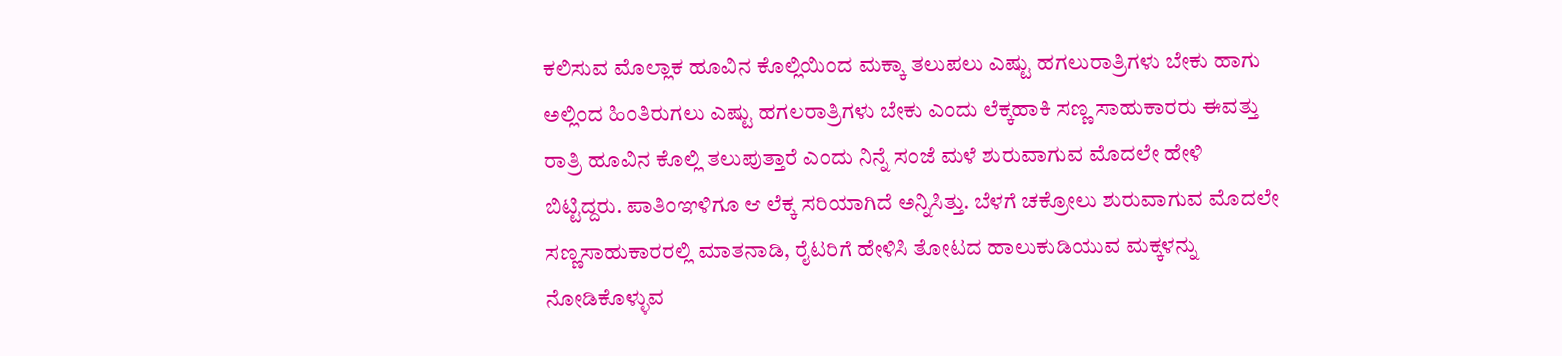ಕಲಿಸುವ ಮೊಲ್ಲಾಕ ಹೂವಿನ ಕೊಲ್ಲಿಯಿಂದ ಮಕ್ಕಾ ತಲುಪಲು ಎಷ್ಟು ಹಗಲುರಾತ್ರಿಗಳು ಬೇಕು ಹಾಗು ಅಲ್ಲಿಂದ ಹಿಂತಿರುಗಲು ಎಷ್ಟು ಹಗಲರಾತ್ರಿಗಳು ಬೇಕು ಎಂದು ಲೆಕ್ಕಹಾಕಿ ಸಣ್ಣ ಸಾಹುಕಾರರು ಈವತ್ತು ರಾತ್ರಿ ಹೂವಿನ ಕೊಲ್ಲಿ ತಲುಪುತ್ತಾರೆ ಎಂದು ನಿನ್ನೆ ಸಂಜೆ ಮಳೆ ಶುರುವಾಗುವ ಮೊದಲೇ ಹೇಳಿ ಬಿಟ್ಟಿದ್ದರು. ಪಾತಿಂಞಳಿಗೂ ಆ ಲೆಕ್ಕ ಸರಿಯಾಗಿದೆ ಅನ್ನಿಸಿತ್ತು. ಬೆಳಗೆ ಚಕ್ರೋಲು ಶುರುವಾಗುವ ಮೊದಲೇ ಸಣ್ಣಸಾಹುಕಾರರಲ್ಲಿ ಮಾತನಾಡಿ, ರೈಟರಿಗೆ ಹೇಳಿಸಿ ತೋಟದ ಹಾಲುಕುಡಿಯುವ ಮಕ್ಕಳನ್ನು ನೋಡಿಕೊಳ್ಳುವ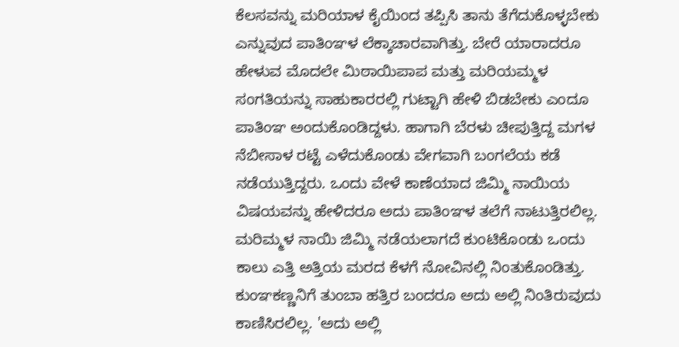ಕೆಲಸವನ್ನು ಮರಿಯಾಳ ಕೈಯಿಂದ ತಪ್ಪಿಸಿ ತಾನು ತೆಗೆದುಕೊಳ್ಳಬೇಕು ಎನ್ನುವುದ ಪಾತಿಂಞಳ ಲೆಕ್ಕಾಚಾರವಾಗಿತ್ತು. ಬೇರೆ ಯಾರಾದರೂ ಹೇಳುವ ಮೊದಲೇ ಮಿಠಾಯಿಪಾಪ ಮತ್ತು ಮರಿಯಮ್ಮಳ ಸಂಗತಿಯನ್ನು ಸಾಹುಕಾರರಲ್ಲಿ ಗುಟ್ಟಾಗಿ ಹೇಳಿ ಬಿಡಬೇಕು ಎಂದೂ ಪಾತಿಂಞ ಅಂದುಕೊಂಡಿದ್ದಳು. ಹಾಗಾಗಿ ಬೆರಳು ಚೀಪುತ್ತಿದ್ದ ಮಗಳ ನೆಬೀಸಾಳ ರಟ್ಟೆ ಎಳೆದುಕೊಂಡು ವೇಗವಾಗಿ ಬಂಗಲೆಯ ಕಡೆ ನಡೆಯುತ್ತಿದ್ದರು. ಒಂದು ವೇಳೆ ಕಾಣೆಯಾದ ಜಿಮ್ಮಿ ನಾಯಿಯ ವಿಷಯವನ್ನು ಹೇಳಿದರೂ ಅದು ಪಾತಿಂಞಳ ತಲೆಗೆ ನಾಟುತ್ತಿರಲಿಲ್ಲ. ಮರಿಮ್ಮಳ ನಾಯಿ ಜಿಮ್ಮಿ ನಡೆಯಲಾಗದೆ ಕುಂಟಿಕೊಂಡು ಒಂದು ಕಾಲು ಎತ್ತಿ ಅತ್ತಿಯ ಮರದ ಕೆಳಗೆ ನೋವಿನಲ್ಲಿ ನಿಂತುಕೊಂಡಿತ್ತು.
ಕುಂಞಕಣ್ಣನಿಗೆ ತುಂಬಾ ಹತ್ತಿರ ಬಂದರೂ ಅದು ಅಲ್ಲಿ ನಿಂತಿರುವುದು ಕಾಣಿಸಿರಲಿಲ್ಲ. 'ಅದು ಅಲ್ಲಿ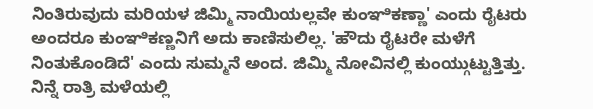ನಿಂತಿರುವುದು ಮರಿಯಳ ಜಿಮ್ಮಿ ನಾಯಿಯಲ್ಲವೇ ಕುಂಞಿಕಣ್ಣಾ' ಎಂದು ರೈಟರು ಅಂದರೂ ಕುಂಞಿಕಣ್ಣನಿಗೆ ಅದು ಕಾಣಿಸುಲಿಲ್ಲ. 'ಹೌದು ರೈಟರೇ ಮಳೆಗೆ ನಿಂತುಕೊಂಡಿದೆ' ಎಂದು ಸುಮ್ಮನೆ ಅಂದ. ಜಿಮ್ಮಿ ನೋವಿನಲ್ಲಿ ಕುಂಯ್ಗುಟ್ಟುತ್ತಿತ್ತು. ನಿನ್ನೆ ರಾತ್ರಿ ಮಳೆಯಲ್ಲಿ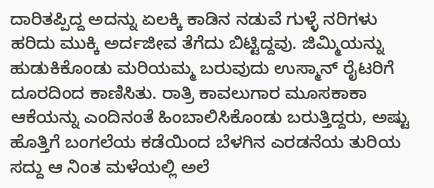ದಾರಿತಪ್ಪಿದ್ದ ಅದನ್ನು ಏಲಕ್ಕಿ ಕಾಡಿನ ನಡುವೆ ಗುಳ್ಳೆ ನರಿಗಳು ಹರಿದು ಮುಕ್ಕಿ ಅರ್ದಜೀವ ತೆಗೆದು ಬಿಟ್ಟಿದ್ದವು. ಜಿಮ್ಮಿಯನ್ನು ಹುಡುಕಿಕೊಂಡು ಮರಿಯಮ್ಮ ಬರುವುದು ಉಸ್ಮಾನ್ ರೈಟರಿಗೆ ದೂರದಿಂದ ಕಾಣಿಸಿತು. ರಾತ್ರಿ ಕಾವಲುಗಾರ ಮೂಸಕಾಕಾ ಆಕೆಯನ್ನು ಎಂದಿನಂತೆ ಹಿಂಬಾಲಿಸಿಕೊಂಡು ಬರುತ್ತಿದ್ದರು, ಅಷ್ಟು ಹೊತ್ತಿಗೆ ಬಂಗಲೆಯ ಕಡೆಯಿಂದ ಬೆಳಗಿನ ಎರಡನೆಯ ತುರಿಯ ಸದ್ದು ಆ ನಿಂತ ಮಳೆಯಲ್ಲಿ ಅಲೆ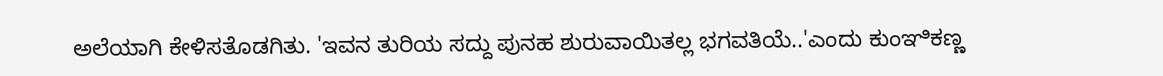ಅಲೆಯಾಗಿ ಕೇಳಿಸತೊಡಗಿತು. 'ಇವನ ತುರಿಯ ಸದ್ದು ಪುನಹ ಶುರುವಾಯಿತಲ್ಲ ಭಗವತಿಯೆ..'ಎಂದು ಕುಂಞಿಕಣ್ಣ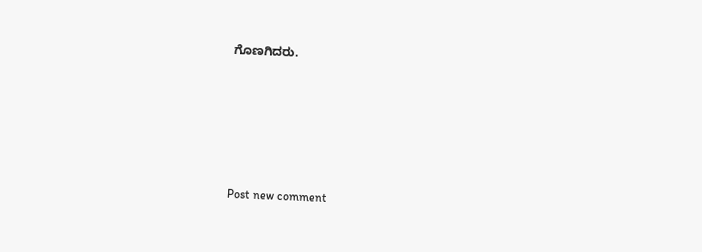ಗೊಣಗಿದರು.





Post new comment